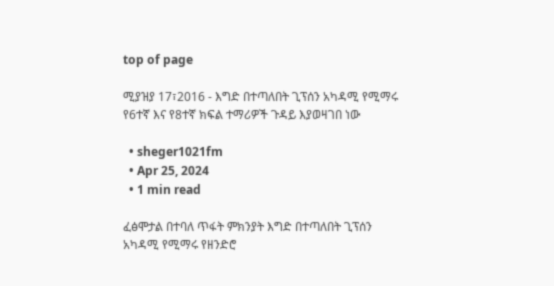top of page

ሚያዝያ 17፣2016 - እግድ በተጣለበት ጊፕሰን አካዳሚ የሚማሩ የ6ተኛ እና የ8ተኛ ክፍል ተማሪዎች ጉዳይ እያወዛገበ ነው

  • sheger1021fm
  • Apr 25, 2024
  • 1 min read

ፈፅሞታል በተባለ ጥፋት ምክንያት እግድ በተጣለበት ጊፕሰን አካዳሚ የሚማሩ የዘንድሮ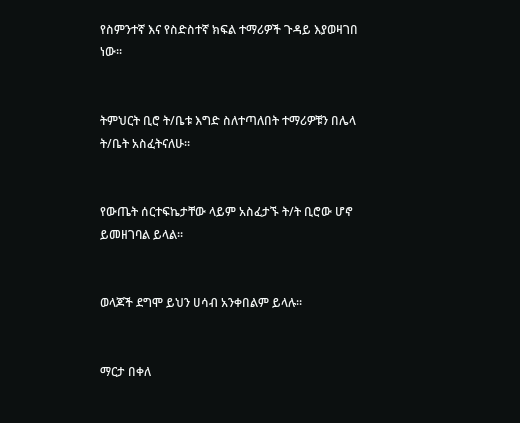የስምንተኛ እና የስድስተኛ ክፍል ተማሪዎች ጉዳይ እያወዛገበ ነው፡፡


ትምህርት ቢሮ ት/ቤቱ እግድ ስለተጣለበት ተማሪዎቹን በሌላ ት/ቤት አስፈትናለሁ፡፡


የውጤት ሰርተፍኬታቸው ላይም አስፈታኙ ት/ት ቢሮው ሆኖ ይመዘገባል ይላል፡፡


ወላጆች ደግሞ ይህን ሀሳብ አንቀበልም ይላሉ፡፡


ማርታ በቀለ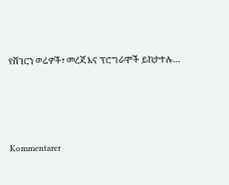የሸገርን ወሬዎች፣ መረጃ እና ፕሮግራሞች ይከታተሉ…





Kommentarer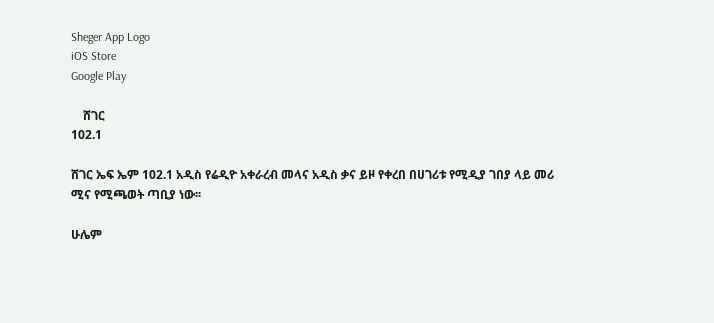Sheger App Logo
iOS Store
Google Play

    ሸገር
102.1

ሸገር ኤፍ ኤም 102.1 አዲስ የሬዲዮ አቀራረብ መላና አዲስ ቃና ይዞ የቀረበ በሀገሪቱ የሚዲያ ገበያ ላይ መሪ ሚና የሚጫወት ጣቢያ ነው፡፡

ሁሌም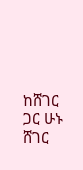ከሸገር ጋር ሁኑ
ሸገር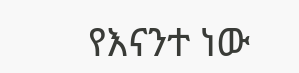የእናንተ ነው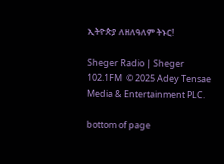ኢትዮጵያ ለዘለዓለም ትኑር!

Sheger Radio | Sheger 102.1FM  © 2025 Adey Tensae Media & Entertainment PLC.

bottom of page